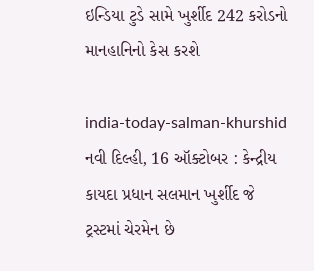ઇન્ડિયા ટુડે સામે ખુર્શીદ 242 કરોડનો માનહાનિનો કેસ કરશે

india-today-salman-khurshid
નવી દિલ્હી, 16 ઑક્ટોબર : કેન્દ્રીય કાયદા પ્રધાન સલમાન ખુર્શીદ જે ટ્રસ્ટમાં ચેરમેન છે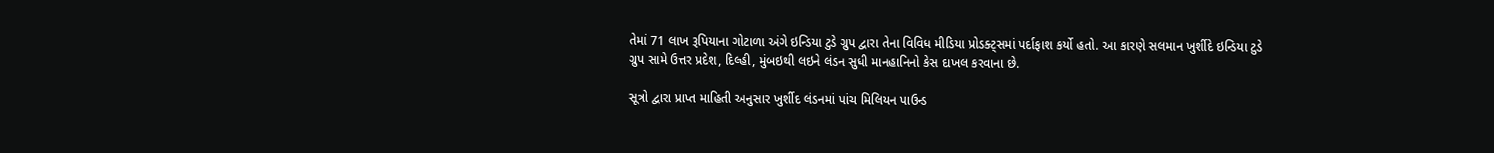તેમાં 71 લાખ રૂપિયાના ગોટાળા અંગે ઇન્ડિયા ટુડે ગ્રુપ દ્વારા તેના વિવિધ મીડિયા પ્રોડક્ટ્સમાં પર્દાફાશ કર્યો હતો. આ કારણે સલમાન ખુર્શીદે ઇન્ડિયા ટુડે ગ્રુપ સામે ઉત્તર પ્રદેશ, દિલ્હી, મુંબઇથી લઇને લંડન સુધી માનહાનિનો કેસ દાખલ કરવાના છે.

સૂત્રો દ્વારા પ્રાપ્ત માહિતી અનુસાર ખુર્શીદ લંડનમાં પાંચ મિલિયન પાઉન્ડ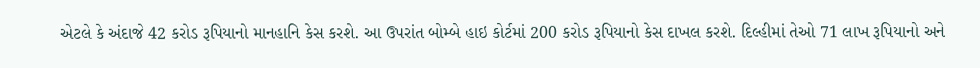એટલે કે અંદાજે 42 કરોડ રૂપિયાનો માનહાનિ કેસ કરશે. આ ઉપરાંત બોમ્બે હાઇ કોર્ટમાં 200 કરોડ રૂપિયાનો કેસ દાખલ કરશે. દિલ્હીમાં તેઓ 71 લાખ રૂપિયાનો અને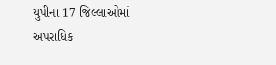યુપીના 17 જિલ્લાઓમાં અપરાધિક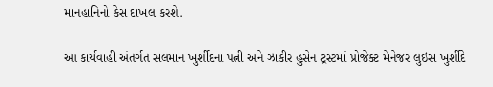માનહાનિનો કેસ દાખલ કરશે.

આ કાર્યવાહી અંતર્ગત સલમાન ખુર્શીદના પત્ની અને ઝાકીર હુસેન ટ્રસ્ટમાં પ્રોજેક્ટ મેનેજર લુઇસ ખુર્શીદે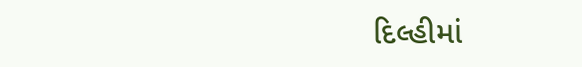દિલ્હીમાં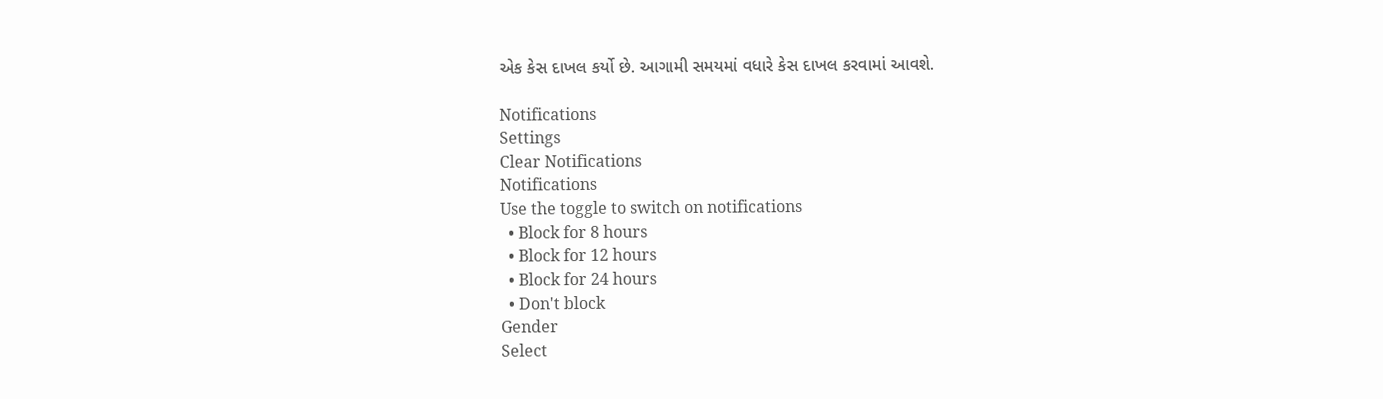એક કેસ દાખલ કર્યો છે. આગામી સમયમાં વધારે કેસ દાખલ કરવામાં આવશે.

Notifications
Settings
Clear Notifications
Notifications
Use the toggle to switch on notifications
  • Block for 8 hours
  • Block for 12 hours
  • Block for 24 hours
  • Don't block
Gender
Select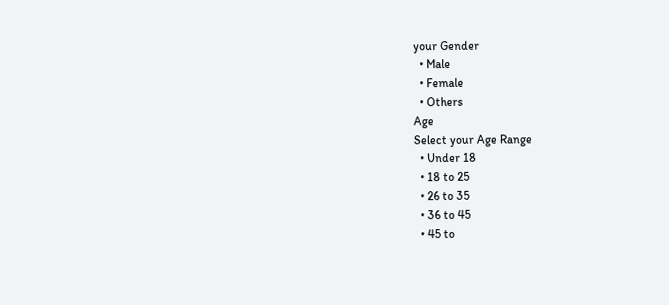your Gender
  • Male
  • Female
  • Others
Age
Select your Age Range
  • Under 18
  • 18 to 25
  • 26 to 35
  • 36 to 45
  • 45 to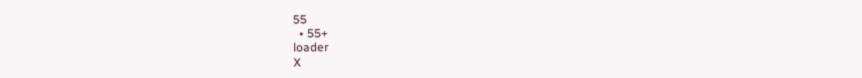55
  • 55+
loader
X